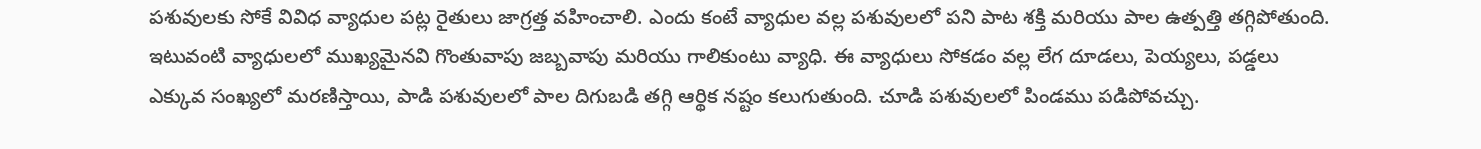పశువులకు సోకే వివిధ వ్యాధుల పట్ల రైతులు జాగ్రత్త వహించాలి. ఎందు కంటే వ్యాధుల వల్ల పశువులలో పని పాట శక్తి మరియు పాల ఉత్పత్తి తగ్గిపోతుంది. ఇటువంటి వ్యాధులలో ముఖ్యమైనవి గొంతువాపు జబ్బవాపు మరియు గాలికుంటు వ్యాధి. ఈ వ్యాధులు సోకడం వల్ల లేగ దూడలు, పెయ్యలు, పడ్డలు ఎక్కువ సంఖ్యలో మరణిస్తాయి, పాడి పశువులలో పాల దిగుబడి తగ్గి ఆర్థిక నష్టం కలుగుతుంది. చూడి పశువులలో పిండము పడిపోవచ్చు.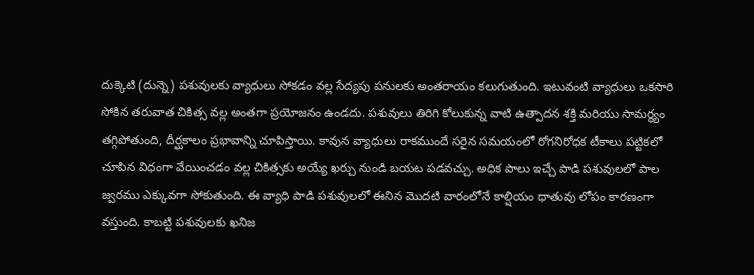దుక్కెటి (దున్నె) పశువులకు వ్యాధులు సోకడం వల్ల సేద్యపు పనులకు అంతరాయం కలుగుతుంది. ఇటువంటి వ్యాధులు ఒకసారి సోకిన తరువాత చికిత్స వల్ల అంతగా ప్రయోజనం ఉండదు. పశువులు తిరిగి కోలుకున్న వాటి ఉత్పాదన శక్తి మరియు సామర్థ్యం తగ్గిపోతుంది, దీర్ఘకాలం ప్రభావాన్ని చూపిస్తాయి. కావున వ్యాధులు రాకముందే సరైన సమయంలో రోగనిరోధక టీకాలు పట్టికలో చూపిన విధంగా వేయించడం వల్ల చికిత్సకు అయ్యే ఖర్చు నుండి బయట పడవచ్చు. అధిక పాలు ఇచ్చే పాడి పశువులలో పాల జ్వరము ఎక్కువగా సోకుతుంది. ఈ వ్యాధి పాడి పశువులలో ఈనిన మొదటి వారంలోనే కాల్షియం ధాతువు లోపం కారణంగా వస్తుంది. కాబట్టి పశువులకు ఖనిజ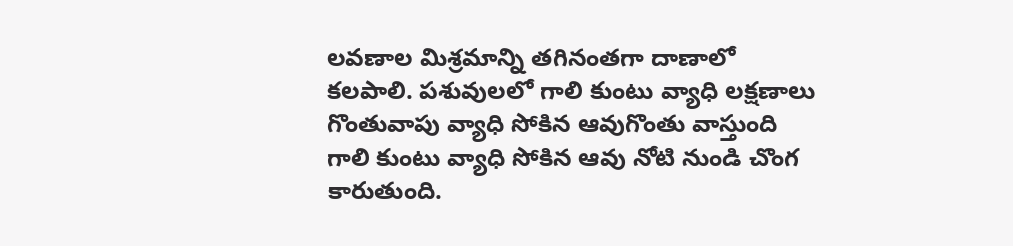లవణాల మిశ్రమాన్ని తగినంతగా దాణాలో కలపాలి. పశువులలో గాలి కుంటు వ్యాధి లక్షణాలు గొంతువాపు వ్యాధి సోకిన ఆవుగొంతు వాస్తుంది గాలి కుంటు వ్యాధి సోకిన ఆవు నోటి నుండి చొంగ కారుతుంది.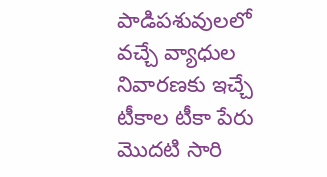పాడిపశువులలో వచ్చే వ్యాధుల నివారణకు ఇచ్చే టీకాల టీకా పేరు మొదటి సారి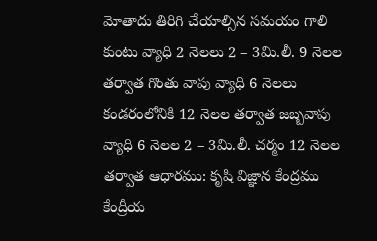మోతాదు తిరిగి చేయాల్సిన సమయం గాలి కుంటు వ్యాధి 2 నెలలు 2 – 3మి.లీ. 9 నెలల తర్వాత గొంతు వాపు వ్యాధి 6 నెలలు కండరంలోనికి 12 నెలల తర్వాత జబ్బవాపు వ్యాధి 6 నెలల 2 – 3మి.లీ. చర్మం 12 నెలల తర్వాత ఆధారము: కృషి విజ్ఞాన కేంద్రము కేంద్రీయ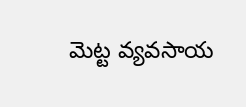మెట్ట వ్యవసాయ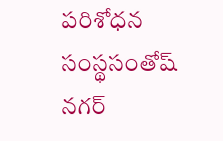పరిశోధన సంస్థసంతోష్ నగర్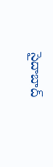సైదాబాద్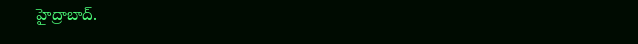హైద్రాబాద్.